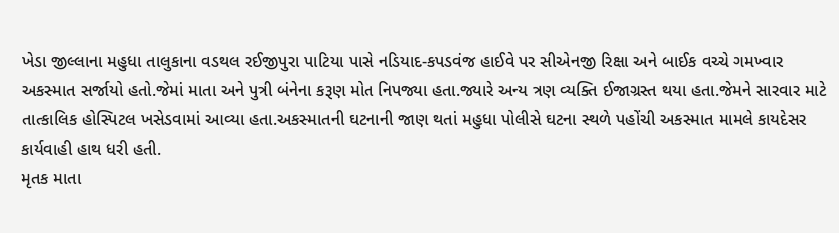ખેડા જીલ્લાના મહુધા તાલુકાના વડથલ રઈજીપુરા પાટિયા પાસે નડિયાદ-કપડવંજ હાઈવે પર સીએનજી રિક્ષા અને બાઈક વચ્ચે ગમખ્વાર અકસ્માત સર્જાયો હતો.જેમાં માતા અને પુત્રી બંનેના કરૂણ મોત નિપજ્યા હતા.જ્યારે અન્ય ત્રણ વ્યક્તિ ઈજાગ્રસ્ત થયા હતા.જેમને સારવાર માટે તાત્કાલિક હોસ્પિટલ ખસેડવામાં આવ્યા હતા.અકસ્માતની ઘટનાની જાણ થતાં મહુધા પોલીસે ઘટના સ્થળે પહોંચી અકસ્માત મામલે કાયદેસર કાર્યવાહી હાથ ધરી હતી.
મૃતક માતા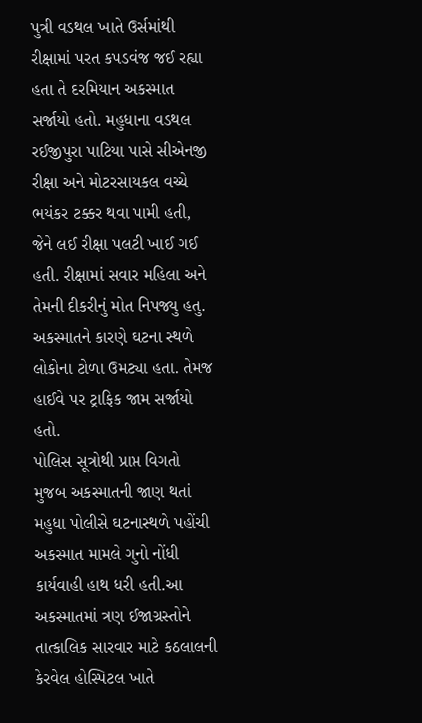પુત્રી વડથલ ખાતે ઉર્સમાંથી રીક્ષામાં પરત કપડવંજ જઈ રહ્યા હતા તે દરમિયાન અકસ્માત સર્જાયો હતો. મહુધાના વડથલ રઈજીપુરા પાટિયા પાસે સીએનજી રીક્ષા અને મોટરસાયકલ વચ્ચે ભયંકર ટક્કર થવા પામી હતી, જેને લઈ રીક્ષા પલટી ખાઈ ગઈ હતી. રીક્ષામાં સવાર મહિલા અને તેમની દીકરીનું મોત નિપજ્યુ હતુ. અકસ્માતને કારણે ઘટના સ્થળે લોકોના ટોળા ઉમટ્યા હતા. તેમજ હાઈવે પર ટ્રાફિક જામ સર્જાયો હતો.
પોલિસ સૂત્રોથી પ્રાપ્ત વિગતો મુજબ અકસ્માતની જાણ થતાં મહુધા પોલીસે ઘટનાસ્થળે પહોંચી અકસ્માત મામલે ગુનો નોંધી કાર્યવાહી હાથ ધરી હતી.આ અકસ્માતમાં ત્રણ ઈજાગ્રસ્તોને તાત્કાલિક સારવાર માટે કઠલાલની કેરવેલ હોસ્પિટલ ખાતે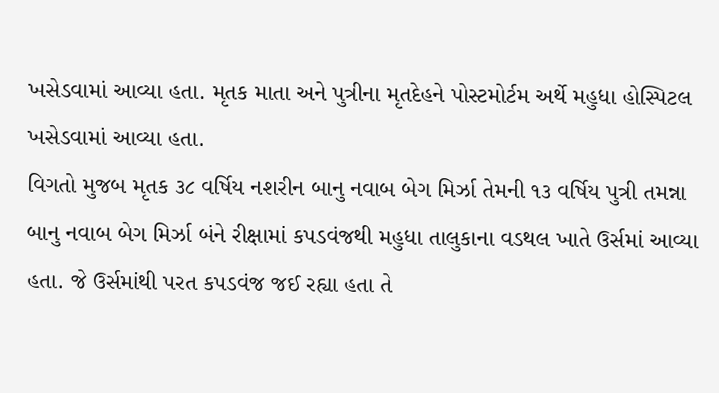ખસેડવામાં આવ્યા હતા. મૃતક માતા અને પુત્રીના મૃતદેહને પોસ્ટમોર્ટમ અર્થે મહુધા હોસ્પિટલ ખસેડવામાં આવ્યા હતા.
વિગતો મુજબ મૃતક ૩૮ વર્ષિય નશરીન બાનુ નવાબ બેગ મિર્ઝા તેમની ૧૩ વર્ષિય પુત્રી તમન્ના બાનુ નવાબ બેગ મિર્ઝા બંને રીક્ષામાં કપડવંજથી મહુધા તાલુકાના વડથલ ખાતે ઉર્સમાં આવ્યા હતા. જે ઉર્સમાંથી પરત કપડવંજ જઈ રહ્યા હતા તે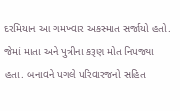દરમિયાન આ ગમખ્વાર અકસ્માત સર્જાયો હતો. જેમાં માતા અને પુત્રીના કરૂણ મોત નિપજ્યા હતા. બનાવને પગલે પરિવારજનો સહિત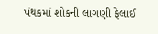પંથકમાં શોકની લાગણી ફેલાઈ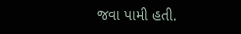જવા પામી હતી.